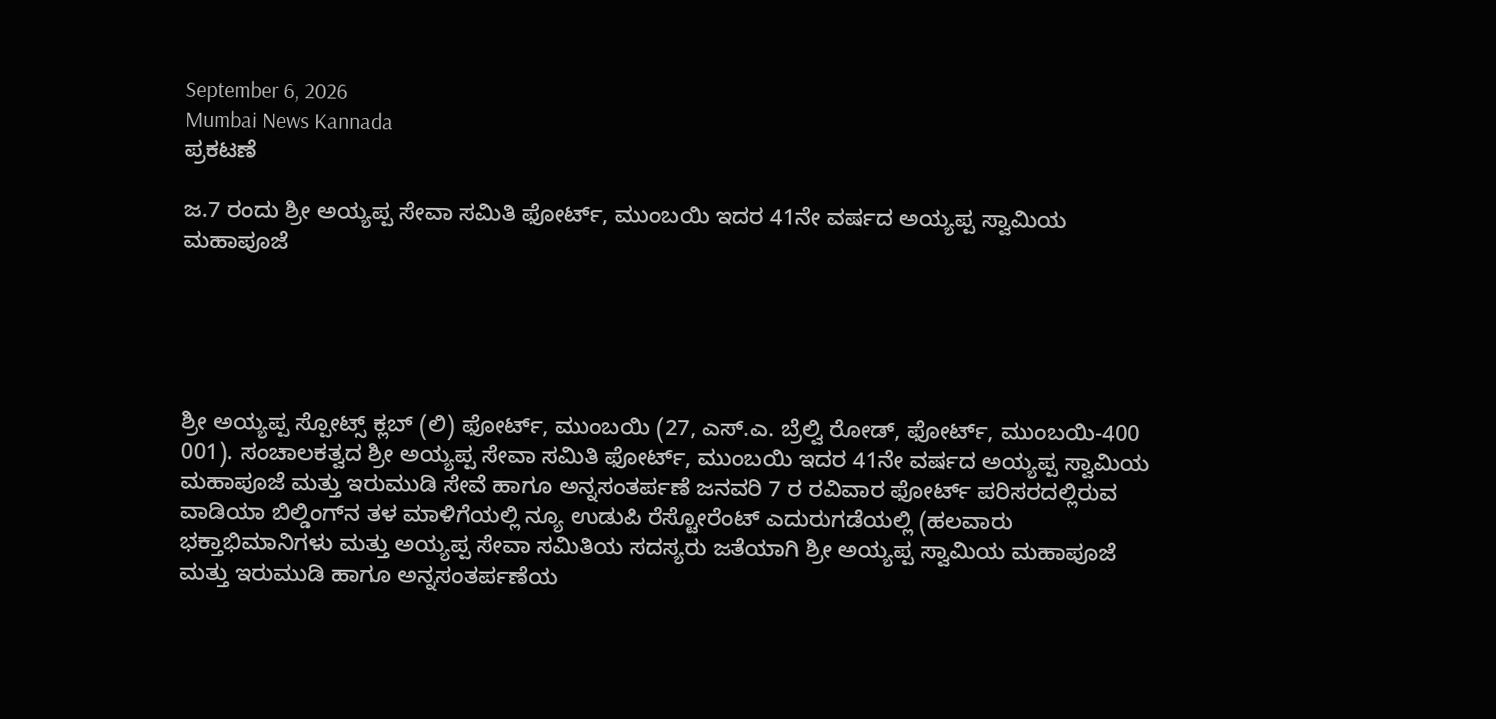September 6, 2026
Mumbai News Kannada
ಪ್ರಕಟಣೆ

ಜ.7 ರಂದು ಶ್ರೀ ಅಯ್ಯಪ್ಪ ಸೇವಾ ಸಮಿತಿ ಫೋರ್ಟ್, ಮುಂಬಯಿ ಇದರ 41ನೇ ವರ್ಷದ ಅಯ್ಯಪ್ಪ ಸ್ವಾಮಿಯ ಮಹಾಪೂಜೆ





ಶ್ರೀ ಅಯ್ಯಪ್ಪ ಸ್ಪೋಟ್ಸ್ ಕ್ಲಬ್ (ಲಿ) ಫೋರ್ಟ್, ಮುಂಬಯಿ (27, ಎಸ್.ಎ. ಬ್ರೆಲ್ವಿ ರೋಡ್, ಫೋರ್ಟ್, ಮುಂಬಯಿ-400 001). ಸಂಚಾಲಕತ್ವದ ಶ್ರೀ ಅಯ್ಯಪ್ಪ ಸೇವಾ ಸಮಿತಿ ಫೋರ್ಟ್, ಮುಂಬಯಿ ಇದರ 41ನೇ ವರ್ಷದ ಅಯ್ಯಪ್ಪ ಸ್ವಾಮಿಯ ಮಹಾಪೂಜೆ ಮತ್ತು ಇರುಮುಡಿ ಸೇವೆ ಹಾಗೂ ಅನ್ನಸಂತರ್ಪಣೆ ಜನವರಿ 7 ರ ರವಿವಾರ ಫೋರ್ಟ್ ಪರಿಸರದಲ್ಲಿರುವ ವಾಡಿಯಾ ಬಿಲ್ಡಿಂಗ್‌ನ ತಳ ಮಾಳಿಗೆಯಲ್ಲಿ ನ್ಯೂ ಉಡುಪಿ ರೆಸ್ಟೋರೆಂಟ್ ಎದುರುಗಡೆಯಲ್ಲಿ (ಹಲವಾರು ಭಕ್ತಾಭಿಮಾನಿಗಳು ಮತ್ತು ಅಯ್ಯಪ್ಪ ಸೇವಾ ಸಮಿತಿಯ ಸದಸ್ಯರು ಜತೆಯಾಗಿ ಶ್ರೀ ಅಯ್ಯಪ್ಪ ಸ್ವಾಮಿಯ ಮಹಾಪೂಜೆ ಮತ್ತು ಇರುಮುಡಿ ಹಾಗೂ ಅನ್ನಸಂತರ್ಪಣೆಯ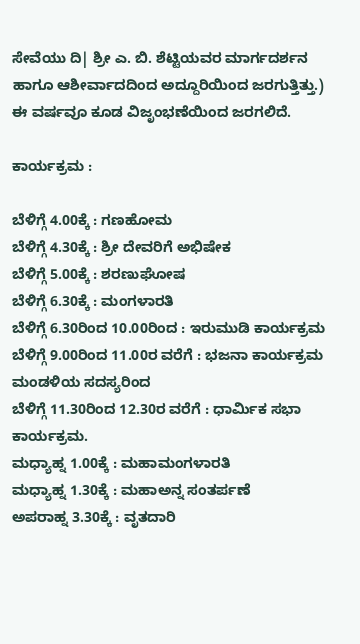ಸೇವೆಯು ದಿ| ಶ್ರೀ ಎ. ಬಿ. ಶೆಟ್ಟಿಯವರ ಮಾರ್ಗದರ್ಶನ ಹಾಗೂ ಆಶೀರ್ವಾದದಿಂದ ಅದ್ದೂರಿಯಿಂದ ಜರಗುತ್ತಿತ್ತು.) ಈ ವರ್ಷವೂ ಕೂಡ ವಿಜೃಂಭಣೆಯಿಂದ ಜರಗಲಿದೆ.

ಕಾರ್ಯಕ್ರಮ :

ಬೆಳಿಗ್ಗೆ 4.00ಕ್ಕೆ : ಗಣಹೋಮ
ಬೆಳಿಗ್ಗೆ 4.30ಕ್ಕೆ : ಶ್ರೀ ದೇವರಿಗೆ ಅಭಿಷೇಕ
ಬೆಳಿಗ್ಗೆ 5.00ಕ್ಕೆ : ಶರಣುಘೋಷ
ಬೆಳಿಗ್ಗೆ 6.30ಕ್ಕೆ : ಮಂಗಳಾರತಿ
ಬೆಳಿಗ್ಗೆ 6.30ರಿಂದ 10.00ರಿಂದ : ಇರುಮುಡಿ ಕಾರ್ಯಕ್ರಮ
ಬೆಳಿಗ್ಗೆ 9.00ರಿಂದ 11.00ರ ವರೆಗೆ : ಭಜನಾ ಕಾರ್ಯಕ್ರಮ ಮಂಡಳಿಯ ಸದಸ್ಯರಿಂದ
ಬೆಳಿಗ್ಗೆ 11.30ರಿಂದ 12.30ರ ವರೆಗೆ : ಧಾರ್ಮಿಕ ಸಭಾ ಕಾರ್ಯಕ್ರಮ.
ಮಧ್ಯಾಹ್ನ 1.00ಕ್ಕೆ : ಮಹಾಮಂಗಳಾರತಿ
ಮಧ್ಯಾಹ್ನ 1.30ಕ್ಕೆ : ಮಹಾಅನ್ನ ಸಂತರ್ಪಣೆ
ಅಪರಾಹ್ನ 3.30ಕ್ಕೆ : ವೃತದಾರಿ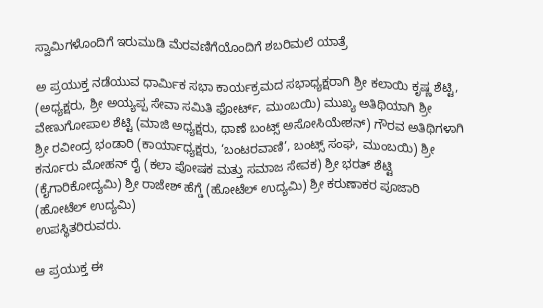ಸ್ವಾಮಿಗಳೊಂದಿಗೆ ಇರುಮುಡಿ ಮೆರವಣಿಗೆಯೊಂದಿಗೆ ಶಬರಿಮಲೆ ಯಾತ್ರೆ

ಅ ಪ್ರಯುಕ್ತ ನಡೆಯುವ ಧಾರ್ಮಿಕ ಸಭಾ ಕಾರ್ಯಕ್ರಮದ ಸಭಾಧ್ಯಕ್ಷರಾಗಿ ಶ್ರೀ ಕಲಾಯಿ ಕೃಷ್ಣ ಶೆಟ್ಟಿ, (ಅಧ್ಯಕ್ಷರು, ಶ್ರೀ ಅಯ್ಯಪ್ಪ ಸೇವಾ ಸಮಿತಿ ಫೋರ್ಟ್, ಮುಂಬಯಿ) ಮುಖ್ಯ ಅತಿಥಿಯಾಗಿ ಶ್ರೀ ವೇಣುಗೋಪಾಲ ಶೆಟ್ಟಿ (ಮಾಜಿ ಅಧ್ಯಕ್ಷರು, ಥಾಣೆ ಬಂಟ್ಸ್ ಅಸೋಸಿಯೇಶನ್) ಗೌರವ ಅತಿಥಿಗಳಾಗಿ ಶ್ರೀ ರವೀಂದ್ರ ಭಂಡಾರಿ (ಕಾರ್ಯಾಧ್ಯಕ್ಷರು, ‘ಬಂಟರವಾಣಿ’, ಬಂಟ್ಸ್ ಸಂಘ, ಮುಂಬಯಿ) ಶ್ರೀ ಕರ್ನೂರು ಮೋಹನ್ ರೈ (ಕಲಾ ಪೋಷಕ ಮತ್ತು ಸಮಾಜ ಸೇವಕ) ಶ್ರೀ ಭರತ್ ಶೆಟ್ಟಿ (ಕೈಗಾರಿಕೋದ್ಯಮಿ) ಶ್ರೀ ರಾಜೇಶ್ ಹೆಗ್ಡೆ (ಹೋಟೆಲ್ ಉದ್ಯಮಿ) ಶ್ರೀ ಕರುಣಾಕರ ಪೂಜಾರಿ (ಹೋಟೆಲ್ ಉದ್ಯಮಿ)
ಉಪಸ್ಥಿತರಿರುವರು.

ಆ ಪ್ರಯುಕ್ತ ಈ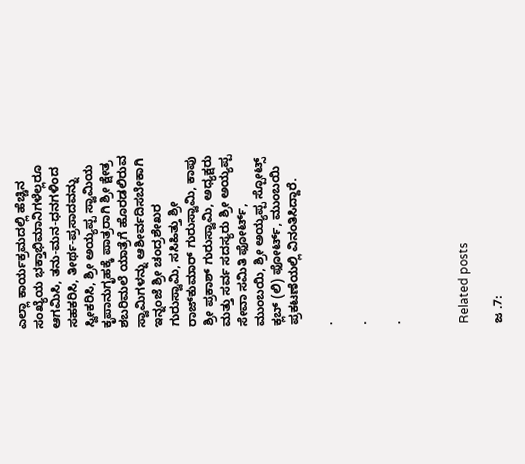ಎಲ್ಲಾ ಕಾರ್ಯಕ್ರಮದಲ್ಲಿ ಹೆಚ್ಚಿನ ಸಂಖ್ಯೆಯ ಭಕ್ತಾಭಿಮಾನಿಗಳೆಲ್ಲರೂ ಆಗಮಿಸಿ, ತನು-ಮನ-ಧನಗಳಿಂದ ಸಹಕರಿಸಿ, ತೀರ್ಥ-ಪ್ರಸಾದವನ್ನು ಸ್ವೀಕರಿಸಿ, ಶ್ರೀ ಅಯ್ಯಪ್ಪ ಸ್ವಾಮಿಯ ಕೃಪಾನುಗೃಹಕ್ಕೆ ಪಾತ್ರರಾಗಿ ಶ್ರೀ ಕ್ಷೇತ್ರ ಶಬರಿಮಲೆ ಯಾತ್ರೆಗೆ ಹೊರಡಲಿರುವ ಸ್ವಾಮಿಗಳನ್ನು ಆಶೀರ್ವದಿಸಬೇಕಾಗಿ ಇನ್ನಂಜೆ ಶ್ರೀ ಚಂದ್ರಶೇಖರ ಗುರುಸ್ವಾಮಿ, ಸಸಿಹಿತ್ತು ಶ್ರೀ ರಾಜ್‌ಕುಮಾರ್ ಗುರುಸ್ವಾಮಿ, ಕಾಪು ಶ್ರೀ ಪ್ರಕಾಶ್ ಗುರುಸ್ವಾಮಿ, ಅಧ್ಯಕ್ಷರು ಮತ್ತು ಸರ್ವ ಸದಸ್ಯರು ಶ್ರೀ ಅಯ್ಯಪ್ಪ ಸೇವಾ ಸಮಿತಿ ಫೋರ್ಟ್, ಮುಂಬಯಿ, ಶ್ರೀ ಅಯ್ಯಪ್ಪ ಸ್ಪೋಟ್ಸ್ ಕ್ಲಬ್ (ಲಿ) ಫೋರ್ಟ್, ಮುಂಬಯಿ ಪ್ರಕಟಣೆಯಲ್ಲಿ ವಿನಂತಿಸಿದ್ದಾರೆ.

.

.

.



Related posts

ಜ .7: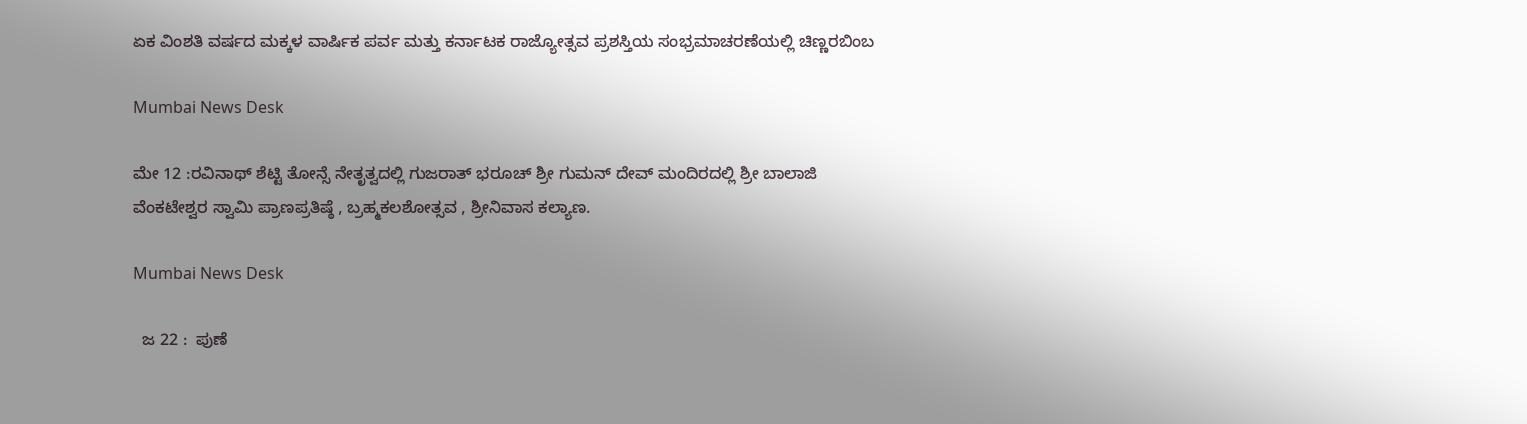ಏಕ ವಿಂಶತಿ ವರ್ಷದ ಮಕ್ಕಳ ವಾರ್ಷಿಕ ಪರ್ವ ಮತ್ತು ಕರ್ನಾಟಕ ರಾಜ್ಯೋತ್ಸವ ಪ್ರಶಸ್ತಿಯ ಸಂಭ್ರಮಾಚರಣೆಯಲ್ಲಿ ಚಿಣ್ಣರಬಿಂಬ

Mumbai News Desk

ಮೇ 12 :ರವಿನಾಥ್ ಶೆಟ್ಟಿ ತೋನ್ಸೆ ನೇತೃತ್ವದಲ್ಲಿ ಗುಜರಾತ್ ಭರೂಚ್ ಶ್ರೀ ಗುಮನ್ ದೇವ್ ಮಂದಿರದಲ್ಲಿ ಶ್ರೀ ಬಾಲಾಜಿ ವೆಂಕಟೇಶ್ವರ ಸ್ವಾಮಿ ಪ್ರಾಣಪ್ರತಿಷ್ಠೆ , ಬ್ರಹ್ಮಕಲಶೋತ್ಸವ , ಶ್ರೀನಿವಾಸ ಕಲ್ಯಾಣ.

Mumbai News Desk

  ಜ 22 :  ಪುಣೆ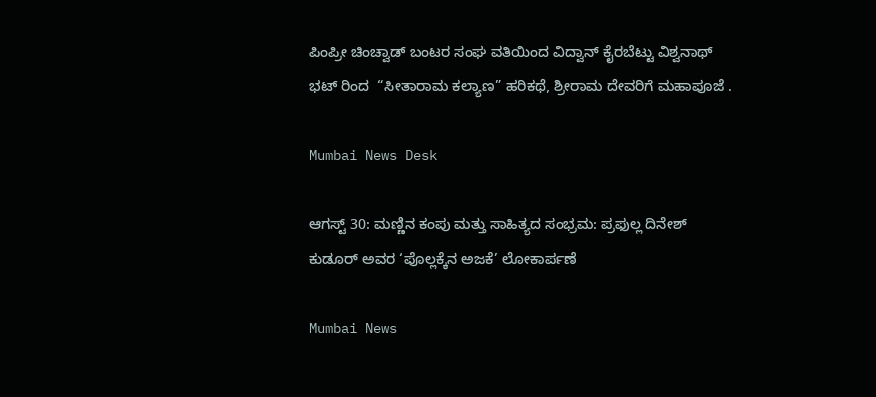ಪಿಂಪ್ರೀ ಚಿಂಚ್ವಾಡ್ ಬಂಟರ ಸಂಘ ವತಿಯಿಂದ ವಿದ್ವಾನ್ ಕೈರಬೆಟ್ಟು ವಿಶ್ವನಾಥ್ ಭಟ್ ರಿಂದ  “ಸೀತಾರಾಮ ಕಲ್ಯಾಣ” ಹರಿಕಥೆ, ಶ್ರೀರಾಮ ದೇವರಿಗೆ ಮಹಾಪೂಜೆ .

Mumbai News Desk

ಆಗಸ್ಟ್ 30: ಮಣ್ಣಿನ ಕಂಪು ಮತ್ತು ಸಾಹಿತ್ಯದ ಸಂಭ್ರಮ: ಪ್ರಫುಲ್ಲ ದಿನೇಶ್ ಕುಡೂರ್ ಅವರ ‘ಪೊಲ್ಲಕ್ಕೆನ ಅಜಕೆ’ ಲೋಕಾರ್ಪಣೆ

Mumbai News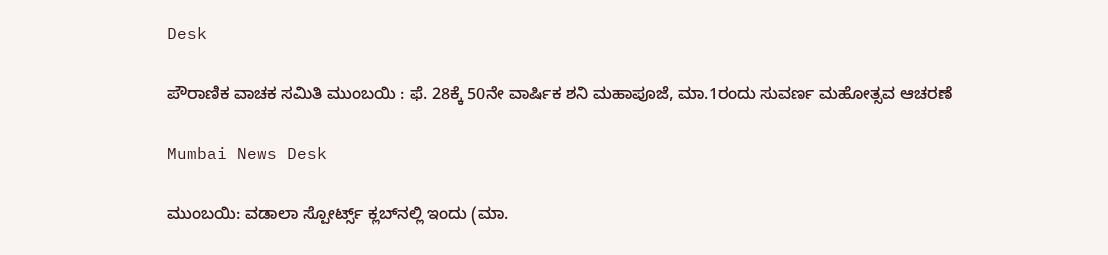Desk

ಪೌರಾಣಿಕ ವಾಚಕ ಸಮಿತಿ ಮುಂಬಯಿ : ಫೆ. 28ಕ್ಕೆ 50ನೇ ವಾರ್ಷಿಕ ಶನಿ ಮಹಾಪೂಜೆ, ಮಾ.1ರಂದು ಸುವರ್ಣ ಮಹೋತ್ಸವ ಆಚರಣೆ

Mumbai News Desk

ಮುಂಬಯಿ: ವಡಾಲಾ ಸ್ಪೋರ್ಟ್ಸ್ ಕ್ಲಬ್‌ನಲ್ಲಿ ಇಂದು (ಮಾ.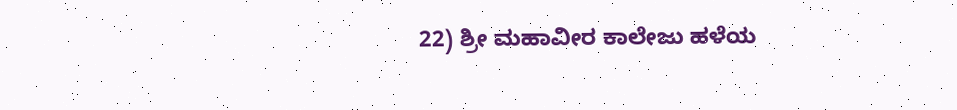22) ಶ್ರೀ ಮಹಾವೀರ ಕಾಲೇಜು ಹಳೆಯ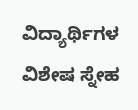ವಿದ್ಯಾರ್ಥಿಗಳ ವಿಶೇಷ ಸ್ನೇಹ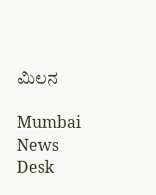ಮಿಲನ

Mumbai News Desk